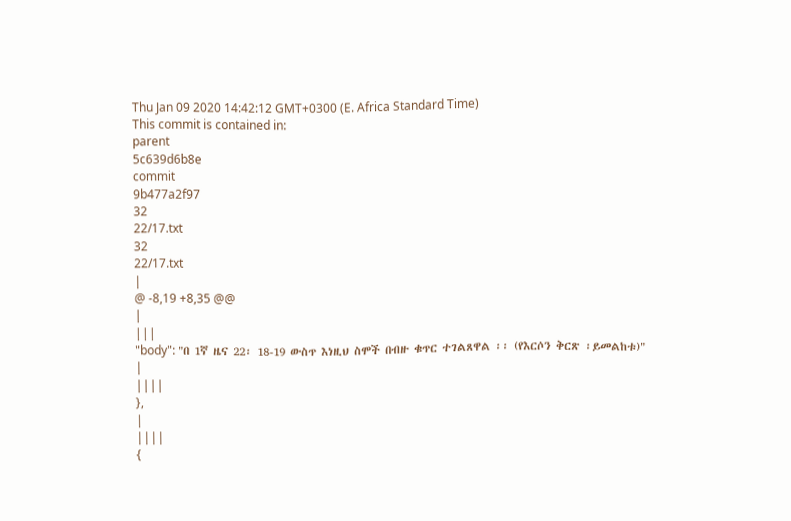Thu Jan 09 2020 14:42:12 GMT+0300 (E. Africa Standard Time)
This commit is contained in:
parent
5c639d6b8e
commit
9b477a2f97
32
22/17.txt
32
22/17.txt
|
@ -8,19 +8,35 @@
|
|||
"body": "በ 1ኛ ዜና 22፡ 18-19 ውስጥ እነዚህ ስሞች በብዙ ቁጥር ተገልጸዋል ፡፡ (የእርሶን ቅርጽ ፡ይመልከቱ)"
|
||||
},
|
||||
{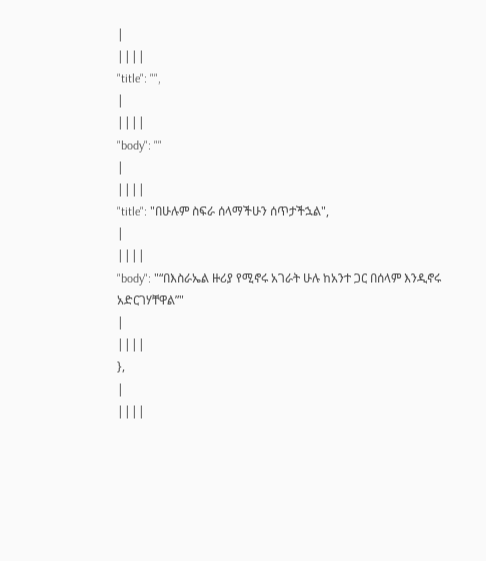|
||||
"title": "",
|
||||
"body": ""
|
||||
"title": "በሁሉም ስፍራ ሰላማችሁን ሰጥታችኋል",
|
||||
"body": "“በእስራኤል ዙሪያ የሚኖሩ አገራት ሁሉ ከአንተ ጋር በሰላም እንዲኖሩ አድርገሃቸዋል”"
|
||||
},
|
||||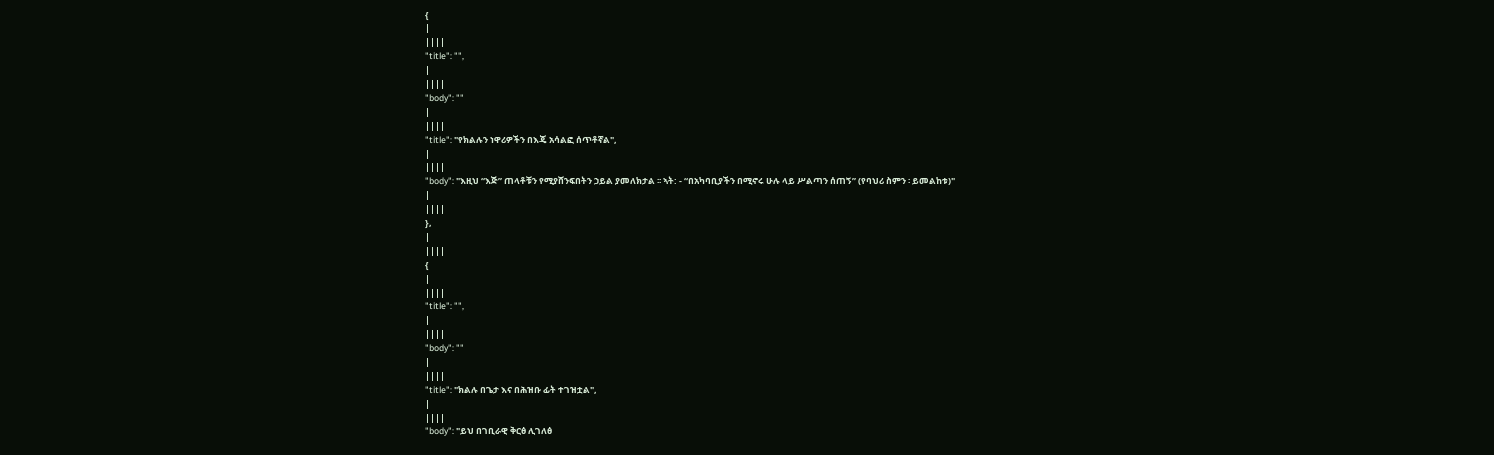{
|
||||
"title": "",
|
||||
"body": ""
|
||||
"title": "የክልሉን ነዋሪዎችን በእጄ አሳልፎ ሰጥቶኛል",
|
||||
"body": "እዚህ “እጅ” ጠላቶቹን የሚያሸንፍበትን ኃይል ያመለክታል ፡፡ ኣት: - “በአካባቢያችን በሚኖሩ ሁሉ ላይ ሥልጣን ሰጠኝ” (የባህሪ ስምን ፡ ይመልከቱ)"
|
||||
},
|
||||
{
|
||||
"title": "",
|
||||
"body": ""
|
||||
"title": "ክልሉ በጌታ እና በሕዝቡ ፊት ተገዝቷል",
|
||||
"body": "ይህ በገቢራዊ ቅርፅ ሊገለፅ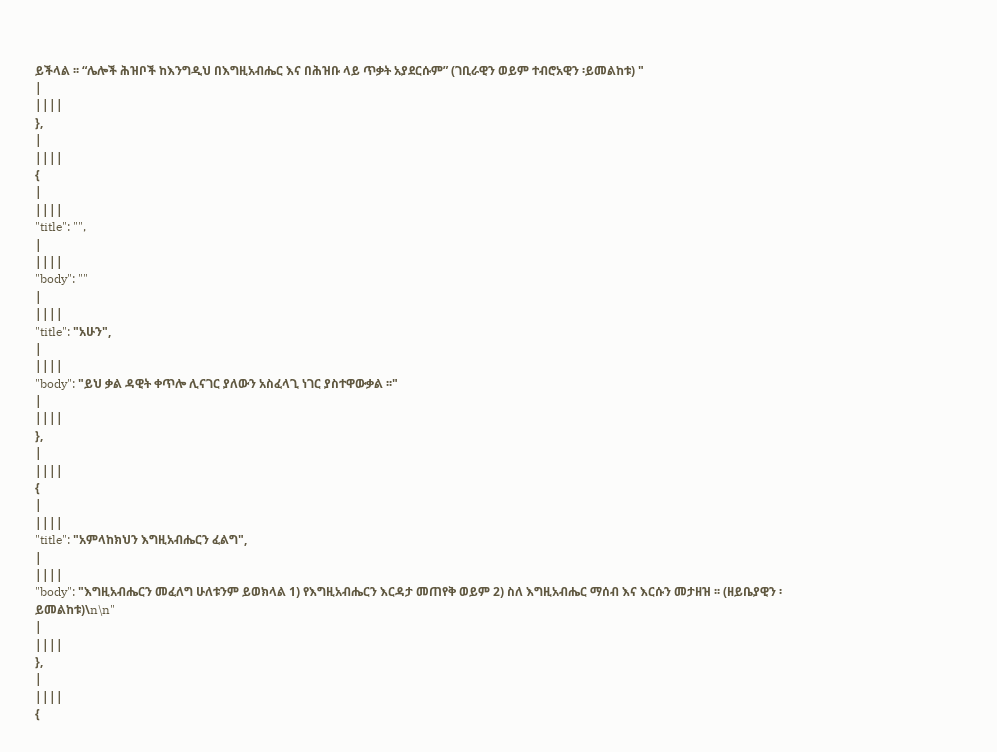ይችላል ፡፡ “ሌሎች ሕዝቦች ከእንግዲህ በእግዚአብሔር እና በሕዝቡ ላይ ጥቃት አያደርሱም” (ገቢራዊን ወይም ተብሮአዊን ፡ይመልከቱ) "
|
||||
},
|
||||
{
|
||||
"title": "",
|
||||
"body": ""
|
||||
"title": "አሁን",
|
||||
"body": "ይህ ቃል ዳዊት ቀጥሎ ሊናገር ያለውን አስፈላጊ ነገር ያስተዋውቃል ፡፡"
|
||||
},
|
||||
{
|
||||
"title": "አምላከክህን እግዚአብሔርን ፈልግ",
|
||||
"body": "እግዚአብሔርን መፈለግ ሁለቱንም ይወክላል 1) የእግዚአብሔርን እርዳታ መጠየቅ ወይም 2) ስለ እግዚአብሔር ማሰብ እና እርሱን መታዘዝ ፡፡ (ዘይቤያዊን ፡ይመልከቱ)\n\n"
|
||||
},
|
||||
{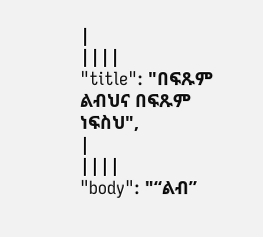|
||||
"title": "በፍጹም ልብህና በፍጹም ነፍስህ",
|
||||
"body": "“ልብ”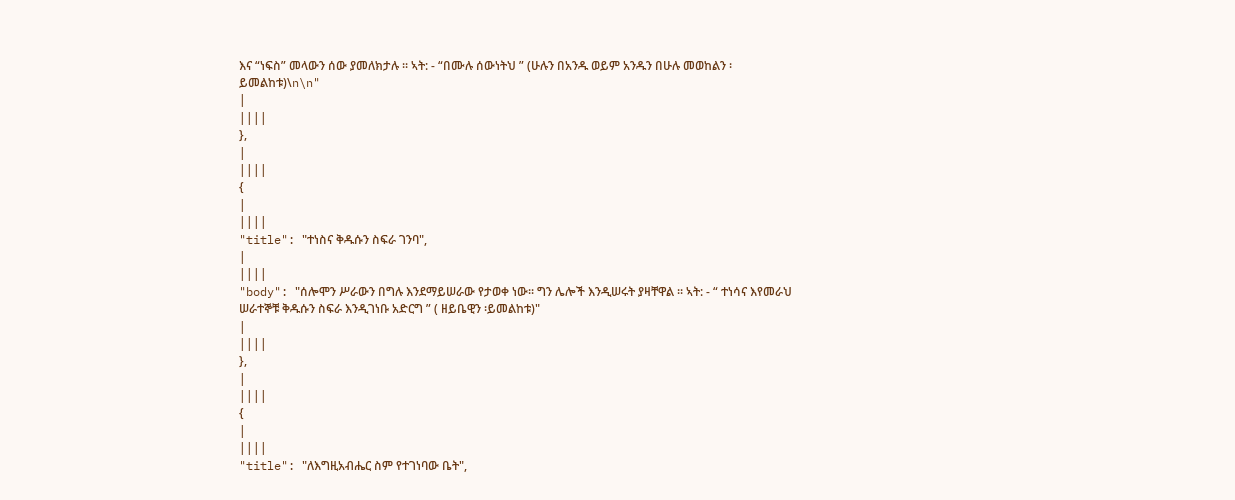እና “ነፍስ” መላውን ሰው ያመለክታሉ ፡፡ ኣት: - “በሙሉ ሰውነትህ ” (ሁሉን በአንዱ ወይም አንዱን በሁሉ መወከልን ፡ይመልከቱ)\n\n"
|
||||
},
|
||||
{
|
||||
"title": "ተነስና ቅዱሱን ስፍራ ገንባ",
|
||||
"body": "ሰሎሞን ሥራውን በግሉ እንደማይሠራው የታወቀ ነው፡፡ ግን ሌሎች እንዲሠሩት ያዛቸዋል ፡፡ ኣት: - “ ተነሳና እየመራህ ሠራተኞቹ ቅዱሱን ስፍራ እንዲገነቡ አድርግ ” ( ዘይቤዊን ፡ይመልከቱ)"
|
||||
},
|
||||
{
|
||||
"title": "ለእግዚአብሔር ስም የተገነባው ቤት",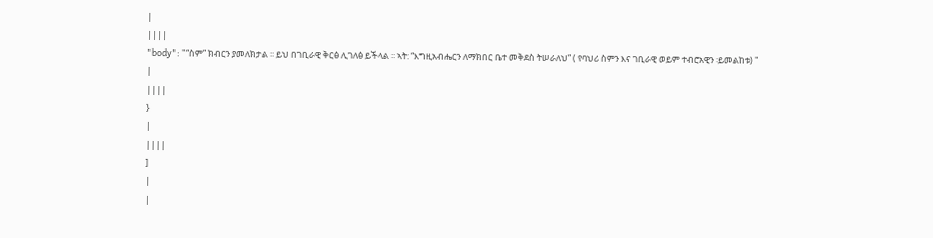|
||||
"body": "“ስም” ክብርን ያመለክታል ፡፡ ይህ በገቢራዊ ቅርፅ ሊገለፅ ይችላል ፡፡ ኣት: “እግዚአብሔርን ለማክበር ቤተ መቅደስ ትሠራለህ” ( የባህሪ ስምን እና ገቢራዊ ወይም ተብሮአዊን ፡ይመልከቱ) "
|
||||
}
|
||||
]
|
|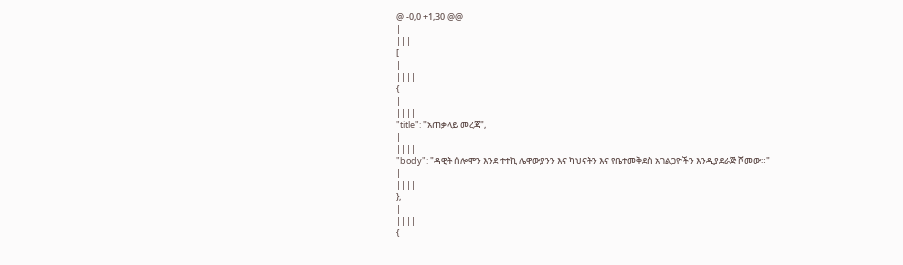@ -0,0 +1,30 @@
|
|||
[
|
||||
{
|
||||
"title": "አጠቃላይ መረጃ",
|
||||
"body": "ዳዊት ሰሎሞን እንደ ተተኪ ሌዋውያንን እና ካህናትን እና የቤተመቅደስ አገልጋዮችን እንዲያደራጅ ሾመው።"
|
||||
},
|
||||
{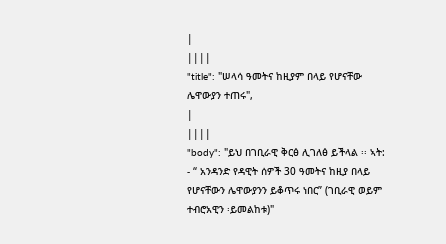|
||||
"title": "ሠላሳ ዓመትና ከዚያም በላይ የሆናቸው ሌዋውያን ተጠሩ",
|
||||
"body": "ይህ በገቢራዊ ቅርፅ ሊገለፅ ይችላል ፡፡ ኣት: - “ አንዳንድ የዳዊት ሰዎች 30 ዓመትና ከዚያ በላይ የሆናቸውን ሌዋውያንን ይቆጥሩ ነበር” (ገቢራዊ ወይም ተብሮአዊን ፡ይመልከቱ)"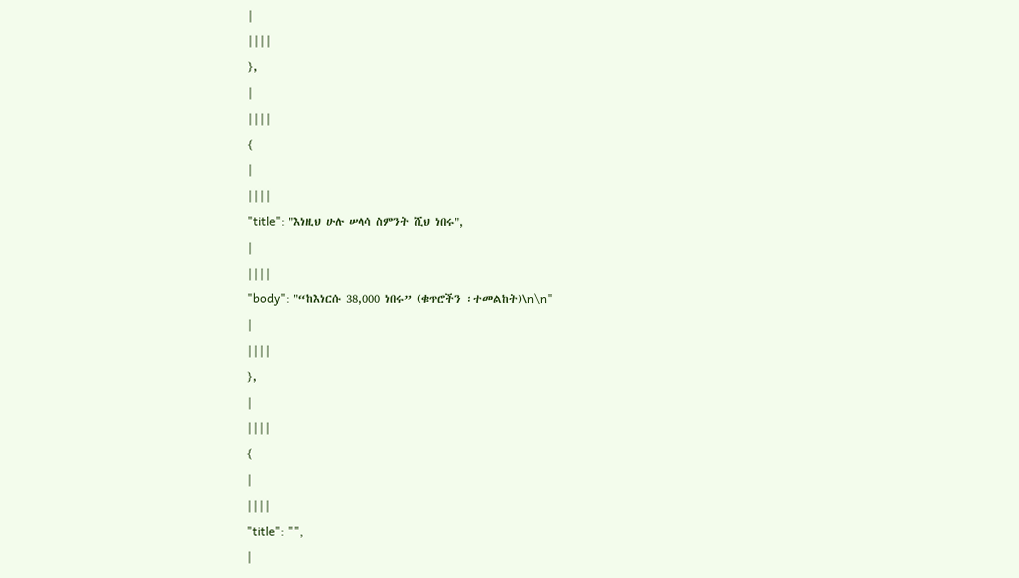|
||||
},
|
||||
{
|
||||
"title": "እነዚህ ሁሉ ሠላሳ ስምንት ሺህ ነበሩ",
|
||||
"body": "“ከእነርሱ 38,000 ነበሩ” (ቁጥሮችን ፡ተመልከት)\n\n"
|
||||
},
|
||||
{
|
||||
"title": "",
|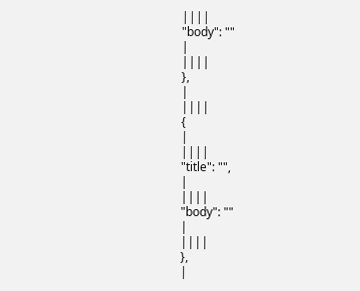||||
"body": ""
|
||||
},
|
||||
{
|
||||
"title": "",
|
||||
"body": ""
|
||||
},
|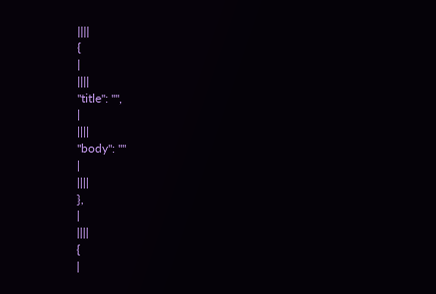||||
{
|
||||
"title": "",
|
||||
"body": ""
|
||||
},
|
||||
{
|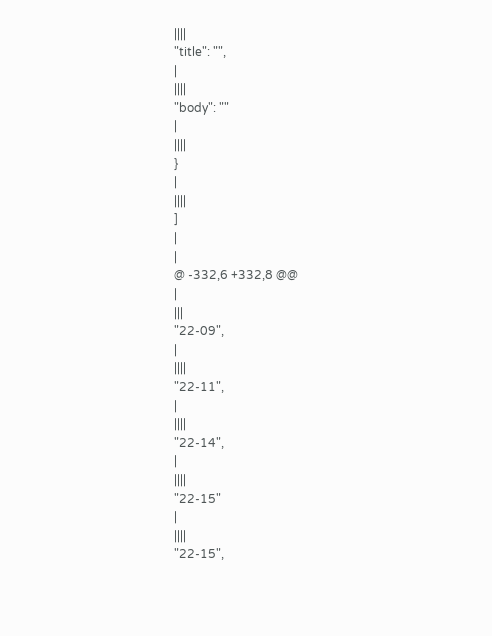||||
"title": "",
|
||||
"body": ""
|
||||
}
|
||||
]
|
|
@ -332,6 +332,8 @@
|
|||
"22-09",
|
||||
"22-11",
|
||||
"22-14",
|
||||
"22-15"
|
||||
"22-15",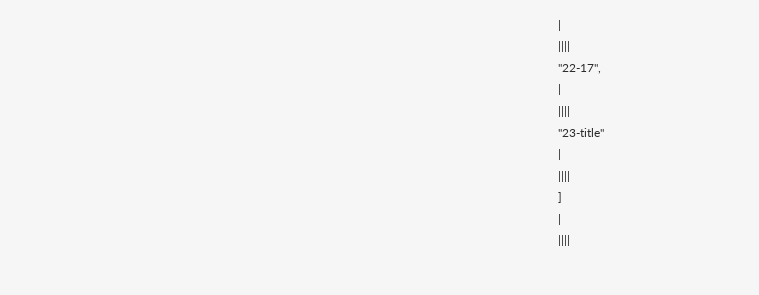|
||||
"22-17",
|
||||
"23-title"
|
||||
]
|
||||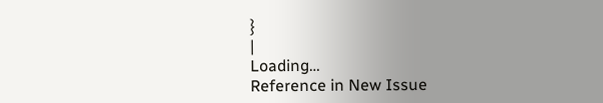}
|
Loading…
Reference in New Issue